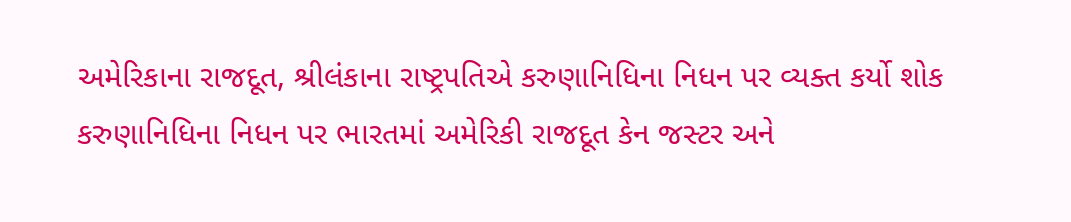અમેરિકાના રાજદૂત, શ્રીલંકાના રાષ્ટ્રપતિએ કરુણાનિધિના નિધન પર વ્યક્ત કર્યો શોક
કરુણાનિધિના નિધન પર ભારતમાં અમેરિકી રાજદૂત કેન જસ્ટર અને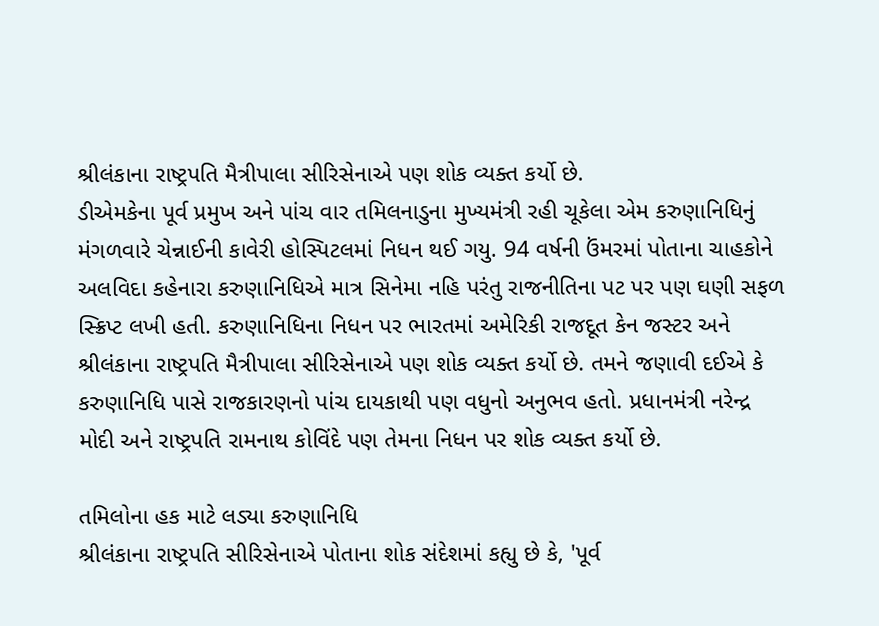શ્રીલંકાના રાષ્ટ્રપતિ મૈત્રીપાલા સીરિસેનાએ પણ શોક વ્યક્ત કર્યો છે.
ડીએમકેના પૂર્વ પ્રમુખ અને પાંચ વાર તમિલનાડુના મુખ્યમંત્રી રહી ચૂકેલા એમ કરુણાનિધિનું મંગળવારે ચેન્નાઈની કાવેરી હોસ્પિટલમાં નિધન થઈ ગયુ. 94 વર્ષની ઉંમરમાં પોતાના ચાહકોને અલવિદા કહેનારા કરુણાનિધિએ માત્ર સિનેમા નહિ પરંતુ રાજનીતિના પટ પર પણ ઘણી સફળ સ્ક્રિપ્ટ લખી હતી. કરુણાનિધિના નિધન પર ભારતમાં અમેરિકી રાજદૂત કેન જસ્ટર અને શ્રીલંકાના રાષ્ટ્રપતિ મૈત્રીપાલા સીરિસેનાએ પણ શોક વ્યક્ત કર્યો છે. તમને જણાવી દઈએ કે કરુણાનિધિ પાસે રાજકારણનો પાંચ દાયકાથી પણ વધુનો અનુભવ હતો. પ્રધાનમંત્રી નરેન્દ્ર મોદી અને રાષ્ટ્રપતિ રામનાથ કોવિંદે પણ તેમના નિધન પર શોક વ્યક્ત કર્યો છે.

તમિલોના હક માટે લડ્યા કરુણાનિધિ
શ્રીલંકાના રાષ્ટ્રપતિ સીરિસેનાએ પોતાના શોક સંદેશમાં કહ્યુ છે કે, 'પૂર્વ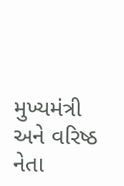મુખ્યમંત્રી અને વરિષ્ઠ નેતા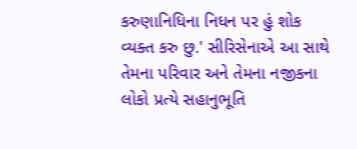કરુણાનિધિના નિધન પર હું શોક વ્યક્ત કરુ છુ.' સીરિસેનાએ આ સાથે તેમના પરિવાર અને તેમના નજીકના લોકો પ્રત્યે સહાનુભૂતિ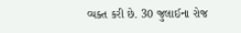વ્યક્ત કરી છે. 30 જુલાઈના રોજ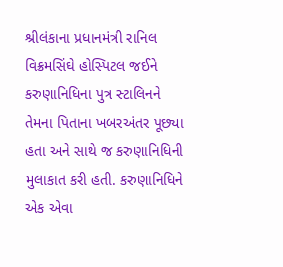શ્રીલંકાના પ્રધાનમંત્રી રાનિલ વિક્રમસિંઘે હોસ્પિટલ જઈને કરુણાનિધિના પુત્ર સ્ટાલિનને તેમના પિતાના ખબરઅંતર પૂછ્યા હતા અને સાથે જ કરુણાનિધિની મુલાકાત કરી હતી. કરુણાનિધિને એક એવા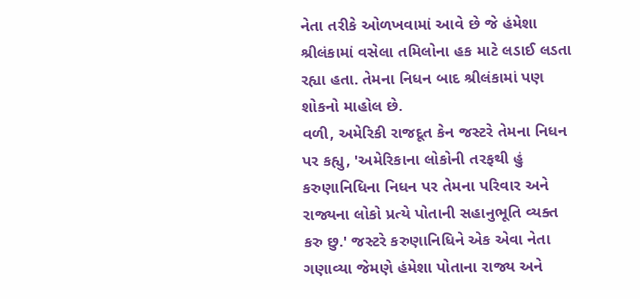નેતા તરીકે ઓળખવામાં આવે છે જે હંમેશા શ્રીલંકામાં વસેલા તમિલોના હક માટે લડાઈ લડતા રહ્યા હતા. તેમના નિધન બાદ શ્રીલંકામાં પણ શોકનો માહોલ છે.
વળી, અમેરિકી રાજદૂત કેન જસ્ટરે તેમના નિધન પર કહ્યુ, 'અમેરિકાના લોકોની તરફથી હું કરુણાનિધિના નિધન પર તેમના પરિવાર અને રાજ્યના લોકો પ્રત્યે પોતાની સહાનુભૂતિ વ્યક્ત કરુ છુ.' જસ્ટરે કરુણાનિધિને એક એવા નેતા ગણાવ્યા જેમણે હંમેશા પોતાના રાજ્ય અને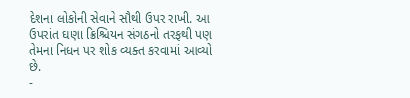દેશના લોકોની સેવાને સૌથી ઉપર રાખી. આ ઉપરાંત ઘણા ક્રિશ્ચિયન સંગઠનો તરફથી પણ તેમના નિધન પર શોક વ્યક્ત કરવામાં આવ્યો છે.
-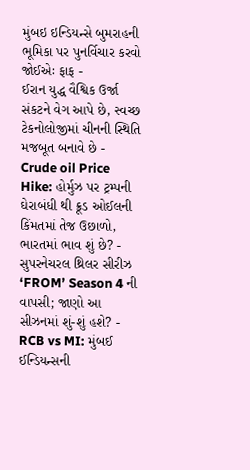મુંબઇ ઇન્ડિયન્સે બુમરાહની ભૂમિકા પર પુનર્વિચાર કરવો જોઈએઃ ફાફ -
ઈરાન યુદ્ધ વૈશ્વિક ઉર્જા સંકટને વેગ આપે છે, સ્વચ્છ ટેકનોલોજીમાં ચીનની સ્થિતિ મજબૂત બનાવે છે -
Crude oil Price Hike: હોર્મુઝ પર ટ્રમ્પની ઘેરાબંધી થી ક્રૂડ ઓઈલની કિંમતમાં તેજ ઉછાળો, ભારતમાં ભાવ શું છે? -
સુપરનેચરલ થ્રિલર સીરીઝ ‘FROM’ Season 4 ની વાપસી; જાણો આ સીઝનમાં શું-શું હશે? -
RCB vs MI: મુંબઈ ઈન્ડિયન્સની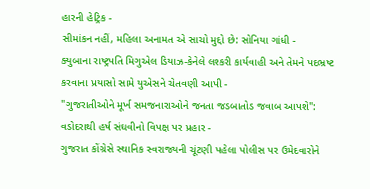હારની હેટ્રિક -
સીમાંકન નહીં, મહિલા અનામત એ સાચો મુદ્દો છે: સોનિયા ગાંધી -
ક્યુબાના રાષ્ટ્રપતિ મિગુએલ ડિયાઝ-કેનેલે લશ્કરી કાર્યવાહી અને તેમને પદભ્રષ્ટ કરવાના પ્રયાસો સામે યુએસને ચેતવણી આપી -
"ગુજરાતીઓને મૂર્ખ સમજનારાઓને જનતા જડબાતોડ જવાબ આપશે": વડોદરાથી હર્ષ સંઘવીનો વિપક્ષ પર પ્રહાર -
ગુજરાત કોંગ્રેસે સ્થાનિક સ્વરાજ્યની ચૂંટણી પહેલા પોલીસ પર ઉમેદવારોને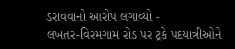ડરાવવાનો આરોપ લગાવ્યો -
લખતર-વિરમગામ રોડ પર ટ્રકે પદયાત્રીઓને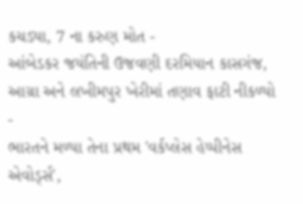કચડ્યા, 7 ના કરુણ મોત -
આંબેડકર જયંતિની ઉજવણી દરમિયાન કાસગંજ, આગ્રા અને લખીમપુર ખેરીમાં તણાવ ફાટી નીકળ્યો -
ભારતને મળ્યા તેના પ્રથમ 'વર્કપ્લેસ હેપ્પીનેસ એવોર્ડ્સ',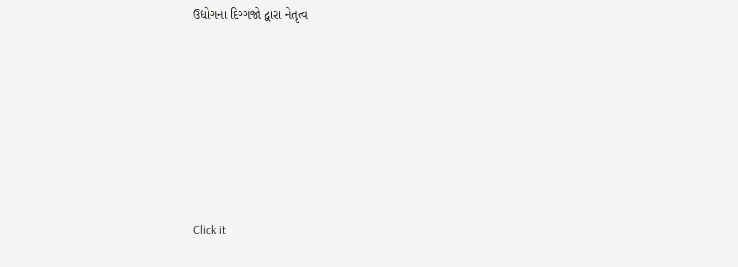ઉદ્યોગના દિગ્ગજો દ્વારા નેતૃત્વ









Click it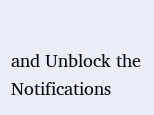and Unblock the Notifications